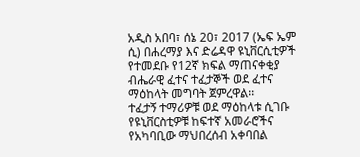አዲስ አበባ፣ ሰኔ 20፣ 2017 (ኤፍ ኤም ሲ) በሐረማያ እና ድሬዳዋ ዩኒቨርሲቲዎች የተመደቡ የ12ኛ ክፍል ማጠናቀቂያ ብሔራዊ ፈተና ተፈታኞች ወደ ፈተና ማዕከላት መግባት ጀምረዋል፡፡
ተፈታኝ ተማሪዎቹ ወደ ማዕከላቱ ሲገቡ የዩኒቨርስቲዎቹ ከፍተኛ አመራሮችና የአካባቢው ማህበረሰብ አቀባበል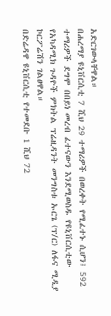አድርገውላቸዋል።
በሐረማያ ዩኒቨርሲቲ 7 ሺህ 29 ተማሪዎች በወረቀት የሚፈተኑ ሲሆን፤ 592 ተማሪዎች ደግሞ በበይነ መረብ ፈተናውን እንደሚወስዱ የዩኒቨርሲቲው የአካዳሚክ ጉዳዮች ምክትል ፕሬዚዳንት መንግስቱ ኡርጌ (ፕ/ር) ለፋና ሚዲያ ኮርፖሬሽን ገልፀዋል።
በድሬዳዋ ዩኒቨርሲቲ የተመደቡ 1 ሺህ 72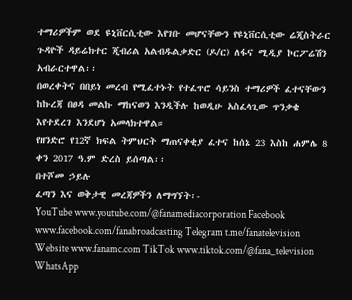ተማሪዎችም ወደ ዩኒቨርሲቲው እየገቡ መሆናቸውን የዩኒቨርሲቲው ሬጂስትራር ጉዳዮች ዳይሬክተር ጂብሪል አልብዱልቃድር (ዶ/ር) ለፋና ሚዲያ ኮርፖሬሽን አብራርተዋል፡፡
በወረቀትና በበይነ መረብ የሚፈተኑት የተፈጥሮ ሳይንስ ተማሪዎች ፈተናቸውን ከኩረጃ በፀዳ መልኩ ማከናወን እንዲችሉ ከወዲሁ አስፈላጊው ጥንቃቄ እየተደረገ እንደሆነ አመላክተዋል።
የዘንድሮ የ12ኛ ክፍል ትምህርት ማጠናቀቂያ ፈተና ከሰኔ 23 እስከ ሐምሌ 8 ቀን 2017 ዓ.ም ድረስ ይሰጣል፡፡
በተሾመ ኃይሉ
ፈጣን እና ወቅታዊ መረጃዎችን ለማግኘት፡-
YouTube www.youtube.com/@fanamediacorporation Facebook www.facebook.com/fanabroadcasting Telegram t.me/fanatelevision Website www.fanamc.com TikTok www.tiktok.com/@fana_television WhatsApp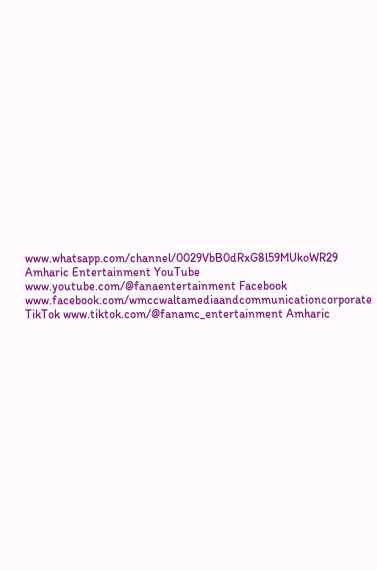www.whatsapp.com/channel/0029VbB0dRxG8l59MUkoWR29 Amharic Entertainment YouTube www.youtube.com/@fanaentertainment Facebook www.facebook.com/wmccwaltamediaandcommunicationcorporate TikTok www.tiktok.com/@fanamc_entertainment Amharic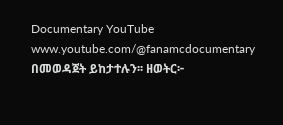Documentary YouTube www.youtube.com/@fanamcdocumentary በመወዳጀት ይከታተሉን፡፡ ዘወትር፦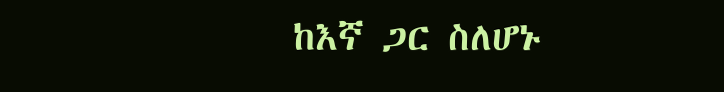ከእኛ ጋር ስለሆኑ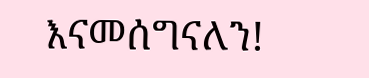እናመሰግናለን!